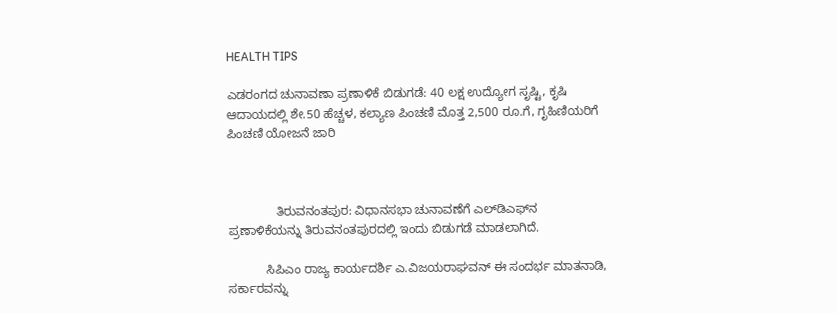HEALTH TIPS

ಎಡರಂಗದ ಚುನಾವಣಾ ಪ್ರಣಾಳಿಕೆ ಬಿಡುಗಡೆ: 40 ಲಕ್ಷ ಉದ್ಯೋಗ ಸೃಷ್ಟಿ, ಕೃಷಿ ಆದಾಯದಲ್ಲಿ ಶೇ.50 ಹೆಚ್ಚಳ, ಕಲ್ಯಾಣ ಪಿಂಚಣಿ ಮೊತ್ತ 2,500 ರೂ.ಗೆ, ಗೃಹಿಣಿಯರಿಗೆ ಪಿಂಚಣಿ ಯೋಜನೆ ಜಾರಿ



              ತಿರುವನಂತಪುರ: ವಿಧಾನಸಭಾ ಚುನಾವಣೆಗೆ ಎಲ್‍ಡಿಎಫ್‍ನ ಪ್ರಣಾಳಿಕೆಯನ್ನು ತಿರುವನಂತಪುರದಲ್ಲಿ ಇಂದು ಬಿಡುಗಡೆ ಮಾಡಲಾಗಿದೆ.

           ಸಿಪಿಎಂ ರಾಜ್ಯ ಕಾರ್ಯದರ್ಶಿ ಎ.ವಿಜಯರಾಘವನ್ ಈ ಸಂದರ್ಭ ಮಾತನಾಡಿ, ಸರ್ಕಾರವನ್ನು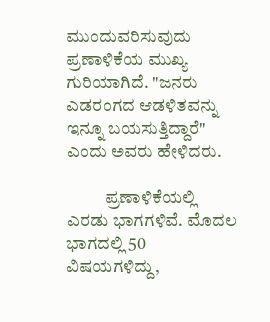ಮುಂದುವರಿಸುವುದು ಪ್ರಣಾಳಿಕೆಯ ಮುಖ್ಯ ಗುರಿಯಾಗಿದೆ. "ಜನರು ಎಡರಂಗದ ಆಡಳಿತವನ್ನು ಇನ್ನೂ ಬಯಸುತ್ತಿದ್ದಾರೆ" ಎಂದು ಅವರು ಹೇಳಿದರು.

           ಪ್ರಣಾಳಿಕೆಯಲ್ಲಿ ಎರಡು ಭಾಗಗಳಿವೆ. ಮೊದಲ ಭಾಗದಲ್ಲಿ 50 ವಿಷಯಗಳಿದ್ದು,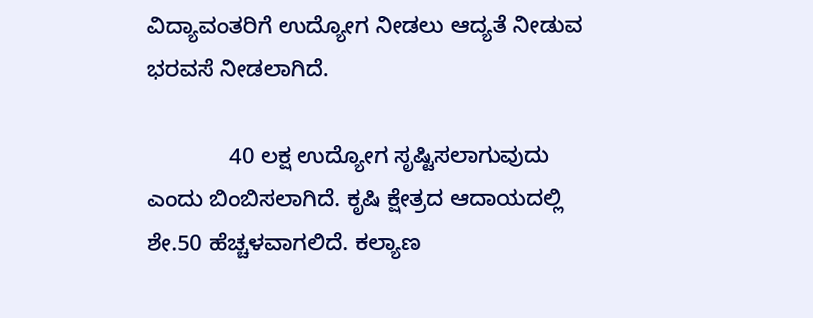ವಿದ್ಯಾವಂತರಿಗೆ ಉದ್ಯೋಗ ನೀಡಲು ಆದ್ಯತೆ ನೀಡುವ ಭರವಸೆ ನೀಡಲಾಗಿದೆ.

             40 ಲಕ್ಷ ಉದ್ಯೋಗ ಸೃಷ್ಟಿಸಲಾಗುವುದು ಎಂದು ಬಿಂಬಿಸಲಾಗಿದೆ. ಕೃಷಿ ಕ್ಷೇತ್ರದ ಆದಾಯದಲ್ಲಿ ಶೇ.50 ಹೆಚ್ಚಳವಾಗಲಿದೆ. ಕಲ್ಯಾಣ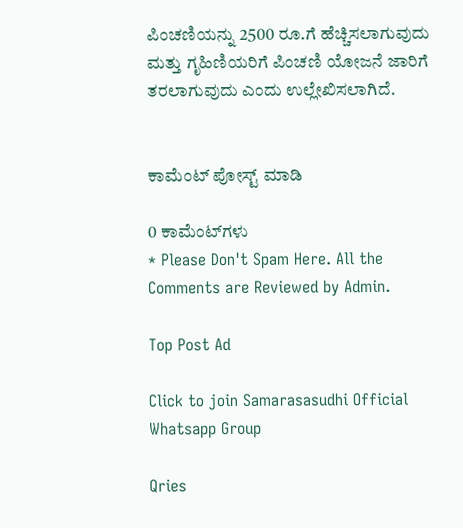ಪಿಂಚಣಿಯನ್ನು 2500 ರೂ.ಗೆ ಹೆಚ್ಚಿಸಲಾಗುವುದು ಮತ್ತು ಗೃಹಿಣಿಯರಿಗೆ ಪಿಂಚಣಿ ಯೋಜನೆ ಜಾರಿಗೆ ತರಲಾಗುವುದು ಎಂದು ಉಲ್ಲೇಖಿಸಲಾಗಿದೆ.


ಕಾಮೆಂಟ್‌‌ ಪೋಸ್ಟ್‌ ಮಾಡಿ

0 ಕಾಮೆಂಟ್‌ಗಳು
* Please Don't Spam Here. All the Comments are Reviewed by Admin.

Top Post Ad

Click to join Samarasasudhi Official Whatsapp Group

Qries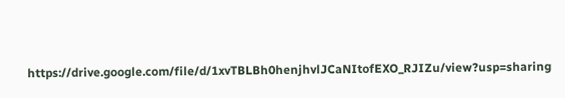https://drive.google.com/file/d/1xvTBLBh0henjhvlJCaNItofEXO_RJIZu/view?usp=sharing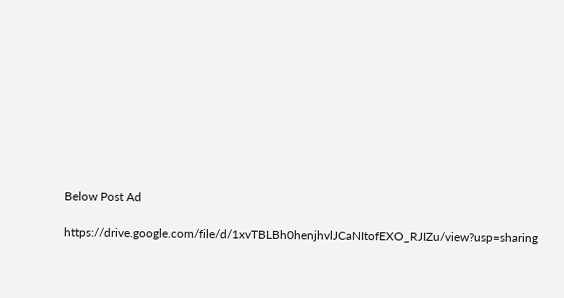Below Post Ad

https://drive.google.com/file/d/1xvTBLBh0henjhvlJCaNItofEXO_RJIZu/view?usp=sharing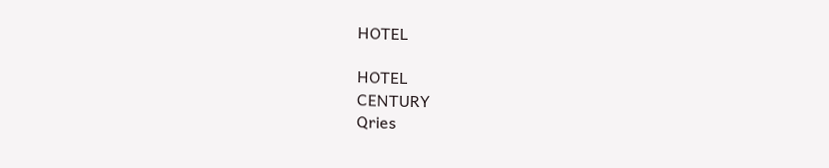HOTEL

HOTEL
CENTURY
Qries